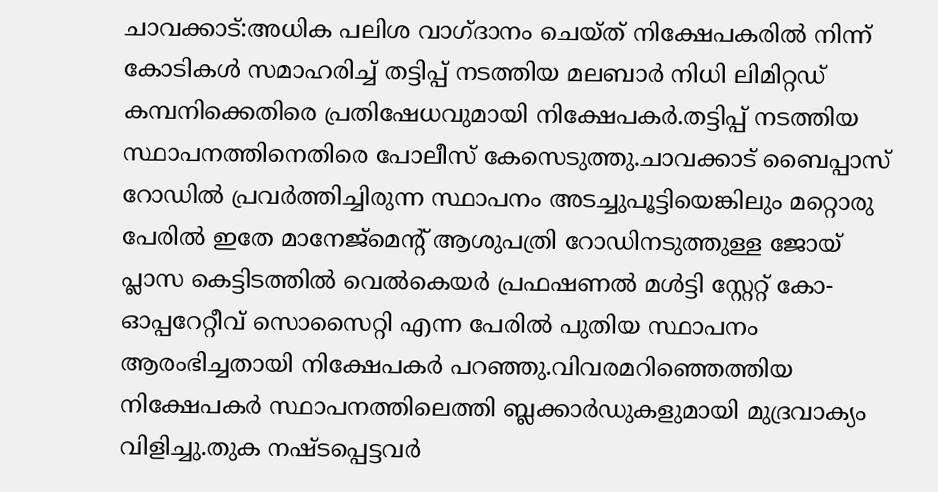ചാവക്കാട്:അധിക പലിശ വാഗ്ദാനം ചെയ്ത് നിക്ഷേപകരിൽ നിന്ന് കോടികൾ സമാഹരിച്ച് തട്ടിപ്പ് നടത്തിയ മലബാർ നിധി ലിമിറ്റഡ് കമ്പനിക്കെതിരെ പ്രതിഷേധവുമായി നിക്ഷേപകർ.തട്ടിപ്പ് നടത്തിയ സ്ഥാപനത്തിനെതിരെ പോലീസ് കേസെടുത്തു.ചാവക്കാട് ബൈപ്പാസ് റോഡിൽ പ്രവർത്തിച്ചിരുന്ന സ്ഥാപനം അടച്ചുപൂട്ടിയെങ്കിലും മറ്റൊരു പേരിൽ ഇതേ മാനേജ്മെന്റ് ആശുപത്രി റോഡിനടുത്തുള്ള ജോയ് പ്ലാസ കെട്ടിടത്തിൽ വെൽകെയർ പ്രഫഷണൽ മൾട്ടി സ്റ്റേറ്റ് കോ-ഓപ്പറേറ്റീവ് സൊസൈറ്റി എന്ന പേരിൽ പുതിയ സ്ഥാപനം ആരംഭിച്ചതായി നിക്ഷേപകർ പറഞ്ഞു.വിവരമറിഞ്ഞെത്തിയ നിക്ഷേപകർ സ്ഥാപനത്തിലെത്തി ബ്ലക്കാർഡുകളുമായി മുദ്രവാക്യം വിളിച്ചു.തുക നഷ്ടപ്പെട്ടവർ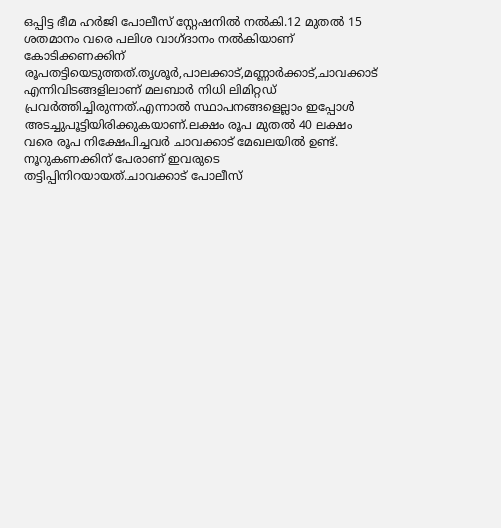ഒപ്പിട്ട ഭീമ ഹർജി പോലീസ് സ്റ്റേഷനിൽ നൽകി.12 മുതൽ 15 ശതമാനം വരെ പലിശ വാഗ്ദാനം നൽകിയാണ് കോടിക്കണക്കിന് രൂപതട്ടിയെടുത്തത്.തൃശൂർ,പാലക്കാട്,മണ്ണാർക്കാട്,ചാവക്കാട് എന്നിവിടങ്ങളിലാണ് മലബാർ നിധി ലിമിറ്റഡ് പ്രവർത്തിച്ചിരുന്നത്.എന്നാൽ സ്ഥാപനങ്ങളെല്ലാം ഇപ്പോൾ അടച്ചുപൂട്ടിയിരിക്കുകയാണ്.ലക്ഷം രൂപ മുതൽ 40 ലക്ഷം വരെ രൂപ നിക്ഷേപിച്ചവർ ചാവക്കാട് മേഖലയിൽ ഉണ്ട്. നൂറുകണക്കിന് പേരാണ് ഇവരുടെ തട്ടിപ്പിനിറയായത്.ചാവക്കാട് പോലീസ്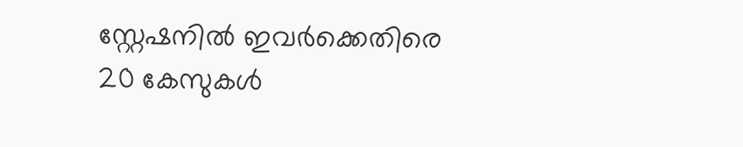സ്റ്റേഷനിൽ ഇവർക്കെതിരെ 20 കേസുകൾ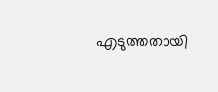എടുത്തതായി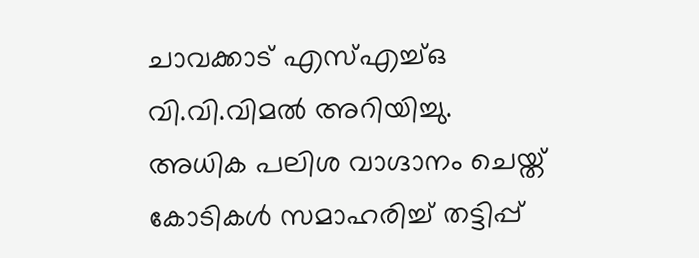ചാവക്കാട് എസ്എച്ച്ഒ വി.വി.വിമൽ അറിയിച്ചു.
അധിക പലിശ വാഗ്ദാനം ചെയ്ത് കോടികൾ സമാഹരിച്ച് തട്ടിപ്പ്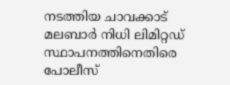നടത്തിയ ചാവക്കാട് മലബാർ നിധി ലിമിറ്റഡ് സ്ഥാപനത്തിനെതിരെ പോലീസ്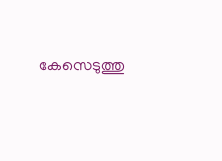കേസെടുത്തു